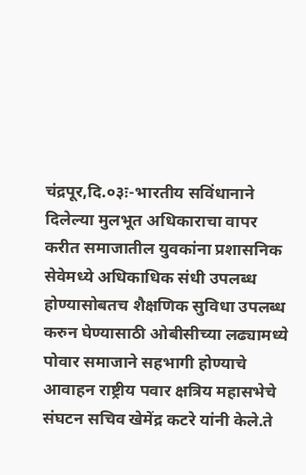चंद्रपूर,दि.०३ः-भारतीय सविंधानाने दिलेल्या मुलभूत अधिकाराचा वापर करीत समाजातील युवकांना प्रशासनिक सेवेमध्ये अधिकाधिक संधी उपलब्ध होण्यासोबतच शैक्षणिक सुविधा उपलब्ध करुन घेण्यासाठी ओबीसीच्या लढ्यामध्ये पोवार समाजाने सहभागी होण्याचे आवाहन राष्ट्रीय पवार क्षत्रिय महासभेचे संघटन सचिव खेमेंद्र कटरे यांनी केले.ते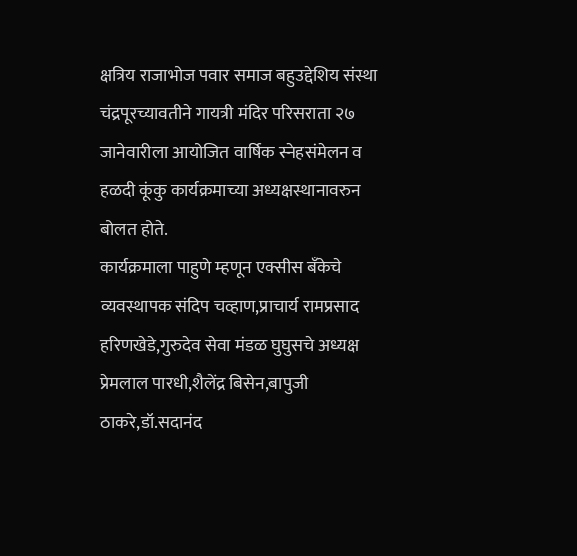क्षत्रिय राजाभोज पवार समाज बहुउद्देशिय संस्था चंद्रपूरच्यावतीने गायत्री मंदिर परिसराता २७ जानेवारीला आयोजित वार्षिक स्नेहसंमेलन व हळदी कूंकु कार्यक्रमाच्या अध्यक्षस्थानावरुन बोलत होते.
कार्यक्रमाला पाहुणे म्हणून एक्सीस बँकेचे व्यवस्थापक संदिप चव्हाण,प्राचार्य रामप्रसाद हरिणखेडे,गुरुदेव सेवा मंडळ घुघुसचे अध्यक्ष प्रेमलाल पारधी,शैलेंद्र बिसेन,बापुजी ठाकरे,डॉ.सदानंद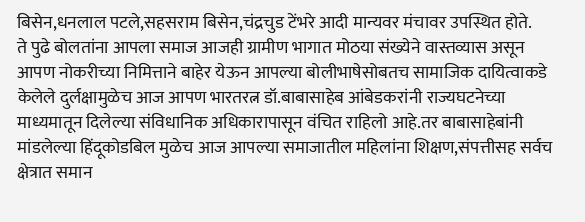बिसेन,धनलाल पटले,सहसराम बिसेन,चंद्रचुड टेंभरे आदी मान्यवर मंचावर उपस्थित होते.
ते पुढे बोलतांना आपला समाज आजही ग्रामीण भागात मोठया संख्येने वास्तव्यास असून आपण नोकरीच्या निमित्ताने बाहेर येऊन आपल्या बोलीभाषेसोबतच सामाजिक दायित्वाकडे केलेले दुर्लक्षामुळेच आज आपण भारतरत्न डॉ.बाबासाहेब आंबेडकरांनी राज्यघटनेच्या माध्यमातून दिलेल्या संविधानिक अधिकारापासून वंचित राहिलो आहे.तर बाबासाहेबांनी मांडलेल्या हिंदूकोडबिल मुळेच आज आपल्या समाजातील महिलांना शिक्षण,संपत्तीसह सर्वच क्षेत्रात समान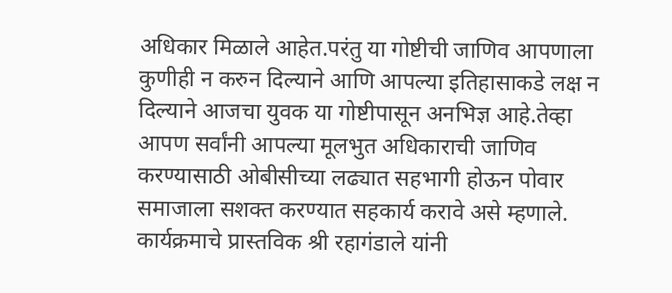अधिकार मिळाले आहेत.परंतु या गोष्टीची जाणिव आपणाला कुणीही न करुन दिल्याने आणि आपल्या इतिहासाकडे लक्ष न दिल्याने आजचा युवक या गोष्टीपासून अनभिज्ञ आहे.तेव्हा आपण सर्वांनी आपल्या मूलभुत अधिकाराची जाणिव करण्यासाठी ओबीसीच्या लढ्यात सहभागी होऊन पोवार समाजाला सशक्त करण्यात सहकार्य करावे असे म्हणाले.
कार्यक्रमाचे प्रास्तविक श्री रहागंडाले यांनी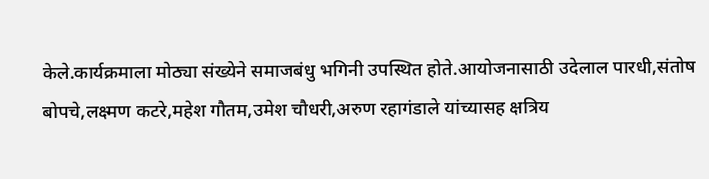केले.कार्यक्रमाला मोठ्या संख्येने समाजबंधु भगिनी उपस्थित होते.आयोजनासाठी उदेलाल पारधी,संतोष बोपचे,लक्ष्मण कटरे,महेश गौतम,उमेश चौधरी,अरुण रहागंडाले यांच्यासह क्षत्रिय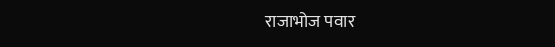राजाभोज पवार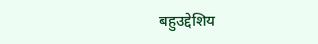बहुउद्देशिय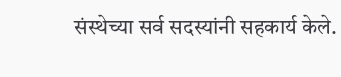संस्थेच्या सर्व सदस्यांनी सहकार्य केले.